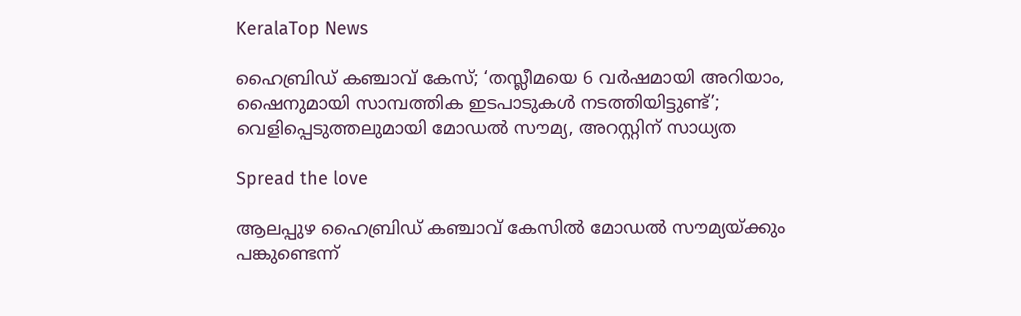KeralaTop News

ഹൈബ്രിഡ് കഞ്ചാവ് കേസ്; ‘തസ്ലീമയെ 6 വർഷമായി അറിയാം, ഷൈനുമായി സാമ്പത്തിക ഇടപാടുകൾ നടത്തിയിട്ടുണ്ട്’; വെളിപ്പെടുത്തലുമായി മോഡൽ സൗമ്യ, അറസ്റ്റിന് സാധ്യത

Spread the love

ആലപ്പുഴ ഹൈബ്രിഡ് കഞ്ചാവ് കേസിൽ മോഡൽ സൗമ്യയ്ക്കും പങ്കുണ്ടെന്ന്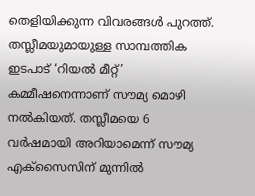തെളിയിക്കുന്ന വിവരങ്ങൾ പുറത്ത്. തസ്ലീമയുമായുള്ള സാമ്പത്തിക ഇടപാട് ‘റിയൽ മീറ്റ്’ കമ്മീഷനെന്നാണ് സൗമ്യ മൊഴി നൽകിയത്. തസ്ലീമയെ 6 വർഷമായി അറിയാമെന്ന് സൗമ്യ എക്‌സൈസിന് മുന്നിൽ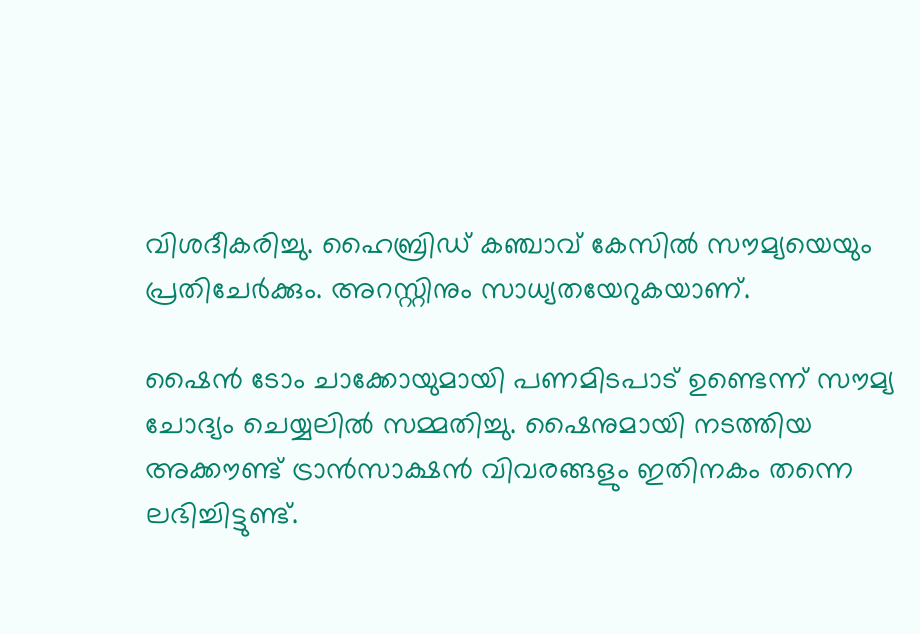വിശദീകരിച്ചു. ഹൈബ്രിഡ് കഞ്ചാവ് കേസിൽ സൗമ്യയെയും പ്രതിചേർക്കും. അറസ്റ്റിനും സാധ്യതയേറുകയാണ്.

ഷൈൻ ടോം ചാക്കോയുമായി പണമിടപാട് ഉണ്ടെന്ന് സൗമ്യ ചോദ്യം ചെയ്യലിൽ സമ്മതിച്ചു. ഷൈനുമായി നടത്തിയ അക്കൗണ്ട് ട്രാൻസാക്ഷൻ വിവരങ്ങളും ഇതിനകം തന്നെ ലഭിച്ചിട്ടുണ്ട്.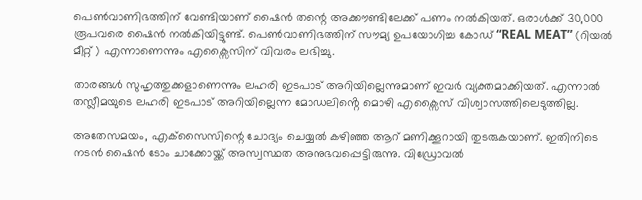പെൺവാണിഭത്തിന് വേണ്ടിയാണ് ഷൈൻ തന്റെ അക്കൗണ്ടിലേക്ക് പണം നൽകിയത്. ഒരാൾക്ക് 30,000 രൂപവരെ ഷൈൻ നൽകിയിട്ടുണ്ട്. പെൺവാണിഭത്തിന് സൗമ്യ ഉപയോഗിച്ച കോഡ് “REAL MEAT” (റിയൽ മീറ്റ് ) എന്നാണെന്നും എക്സൈസിന് വിവരം ലഭിച്ചു.

താരങ്ങൾ സുഹൃത്തുക്കളാണെന്നും ലഹരി ഇടപാട് അറിയില്ലെന്നുമാണ് ഇവർ വ്യക്തമാക്കിയത്. എന്നാൽ തസ്ലീമയുടെ ലഹരി ഇടപാട് അറിയില്ലെന്ന മോഡലിൻ്റെ മൊഴി എക്സൈസ് വിശ്വാസത്തിലെടുത്തില്ല.

അതേസമയം, എക്‌സൈസിന്റെ ചോദ്യം ചെയ്യൽ കഴിഞ്ഞ ആറ് മണിക്കൂറായി തുടരുകയാണ്. ഇതിനിടെ നടൻ ഷൈൻ ടോം ചാക്കോയ്ക്ക് അസ്വസ്ഥത അനുഭവപ്പെട്ടിരുന്നു. വിഡ്രോവല്‍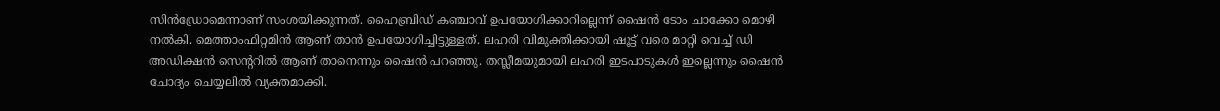സിന്‍ഡ്രോമെന്നാണ് സംശയിക്കുന്നത്. ഹൈബ്രിഡ് കഞ്ചാവ് ഉപയോഗിക്കാറില്ലെന്ന് ഷൈന്‍ ടോം ചാക്കോ മൊഴി നൽകി. മെത്താംഫിറ്റമിന്‍ ആണ് താൻ ഉപയോഗിച്ചിട്ടുള്ളത്. ലഹരി വിമുക്തിക്കായി ഷൂട്ട് വരെ മാറ്റി വെച്ച് ഡി അഡിക്ഷന്‍ സെന്ററില്‍ ആണ് താനെന്നും ഷൈന്‍ പറഞ്ഞു. തസ്ലീമയുമായി ലഹരി ഇടപാടുകൾ ഇല്ലെന്നും ഷൈൻ ചോദ്യം ചെയ്യലിൽ വ്യക്തമാക്കി.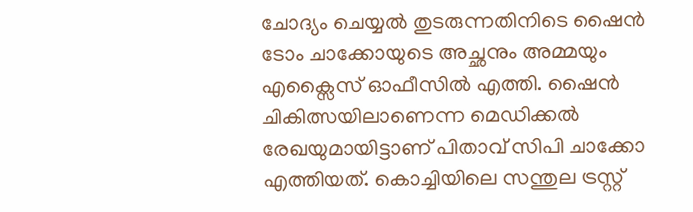ചോദ്യം ചെയ്യൽ തുടരുന്നതിനിടെ ഷൈൻ ടോം ചാക്കോയുടെ അച്ഛനും അമ്മയും എക്സൈസ് ഓഫീസിൽ എത്തി. ഷൈൻ ചികിത്സയിലാണെന്ന മെഡിക്കൽ രേഖയുമായിട്ടാണ് പിതാവ് സിപി ചാക്കോ എത്തിയത്. കൊച്ചിയിലെ സന്തുല ട്രസ്റ്റ്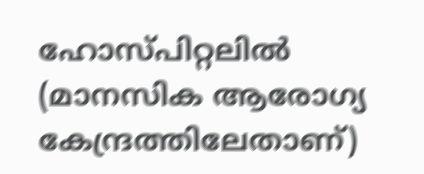ഹോസ്പിറ്റലിൽ (മാനസിക ആരോഗ്യ കേന്ദ്രത്തിലേതാണ്)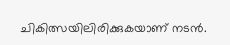ചികിത്സയിലിരിക്കുകയാണ് നടൻ.